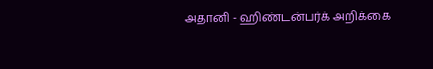அதானி - ஹிண்டன்பர்க் அறிக்கை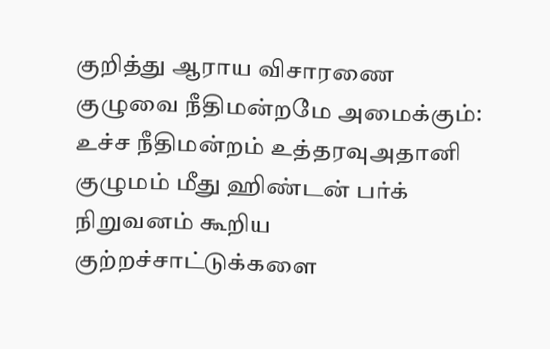குறித்து ஆராய விசாரணை குழுவை நீதிமன்றமே அமைக்கும்: உச்ச நீதிமன்றம் உத்தரவுஅதானி குழுமம் மீது ஹிண்டன் பர்க் நிறுவனம் கூறிய குற்றச்சாட்டுக்களை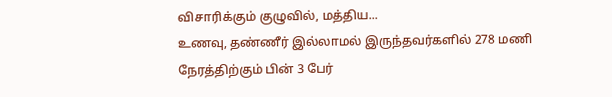விசாரிக்கும் குழுவில், மத்திய...
உணவு, தண்ணீர் இல்லாமல் இருந்தவர்களில் 278 மணி நேரத்திற்கும் பின் 3 பேர்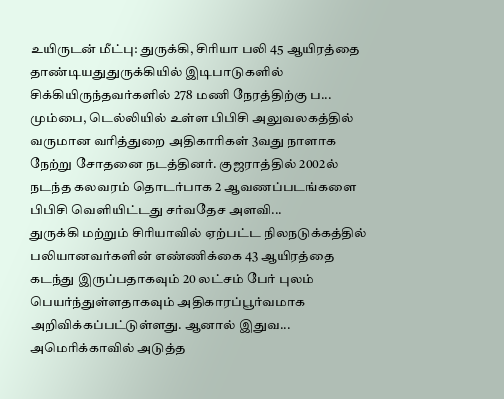உயிருடன் மீட்பு: துருக்கி, சிரியா பலி 45 ஆயிரத்தை தாண்டியதுதுருக்கியில் இடிபாடுகளில் சிக்கியிருந்தவர்களில் 278 மணி நேரத்திற்கு ப...
மும்பை, டெல்லியில் உள்ள பிபிசி அலுவலகத்தில் வருமான வரித்துறை அதிகாரிகள் 3வது நாளாக நேற்று சோதனை நடத்தினர். குஜராத்தில் 2002ல் நடந்த கலவரம் தொடர்பாக 2 ஆவணப்படங்களை பிபிசி வெளியிட்டது சர்வதேச அளவி...
துருக்கி மற்றும் சிரியாவில் ஏற்பட்ட நிலநடுக்கத்தில் பலியானவர்களின் எண்ணிக்கை 43 ஆயிரத்தை கடந்து இருப்பதாகவும் 20 லட்சம் பேர் புலம் பெயர்ந்துள்ளதாகவும் அதிகாரப்பூர்வமாக அறிவிக்கப்பட்டுள்ளது. ஆனால் இதுவ...
அமெரிக்காவில் அடுத்த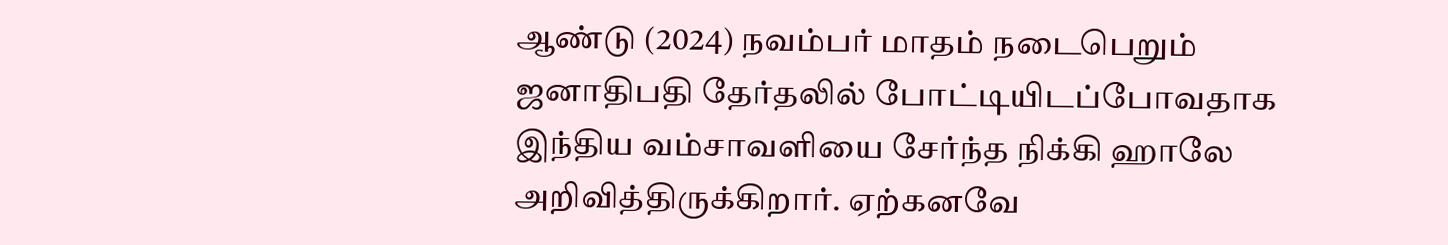ஆண்டு (2024) நவம்பர் மாதம் நடைபெறும் ஜனாதிபதி தேர்தலில் போட்டியிடப்போவதாக இந்திய வம்சாவளியை சேர்ந்த நிக்கி ஹாலே அறிவித்திருக்கிறார். ஏற்கனவே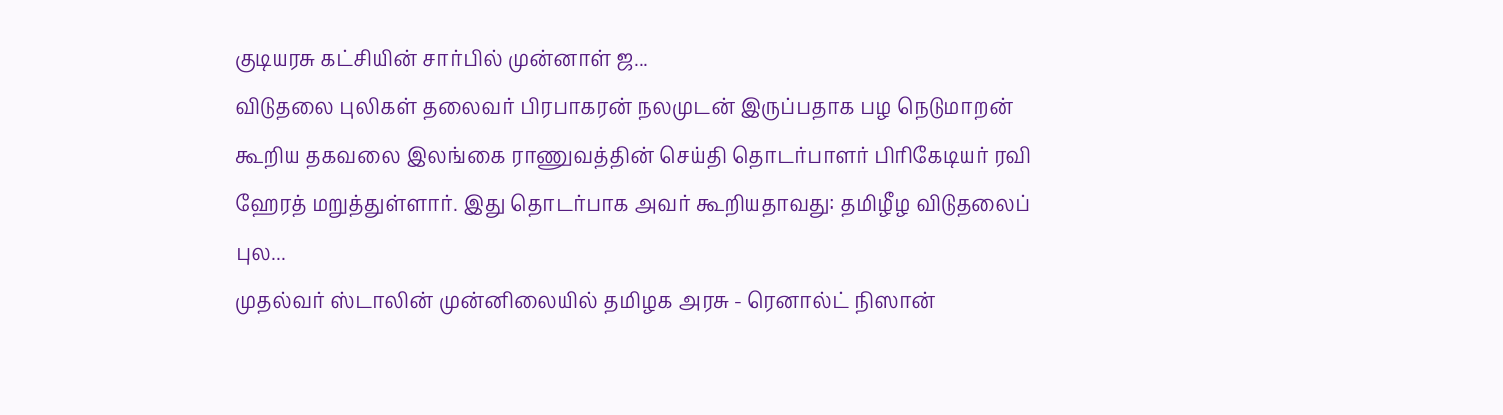குடியரசு கட்சியின் சார்பில் முன்னாள் ஜ...
விடுதலை புலிகள் தலைவர் பிரபாகரன் நலமுடன் இருப்பதாக பழ நெடுமாறன் கூறிய தகவலை இலங்கை ராணுவத்தின் செய்தி தொடர்பாளர் பிரிகேடியர் ரவி ஹேரத் மறுத்துள்ளார். இது தொடர்பாக அவர் கூறியதாவது: தமிழீழ விடுதலைப் புல...
முதல்வர் ஸ்டாலின் முன்னிலையில் தமிழக அரசு - ரெனால்ட் நிஸான்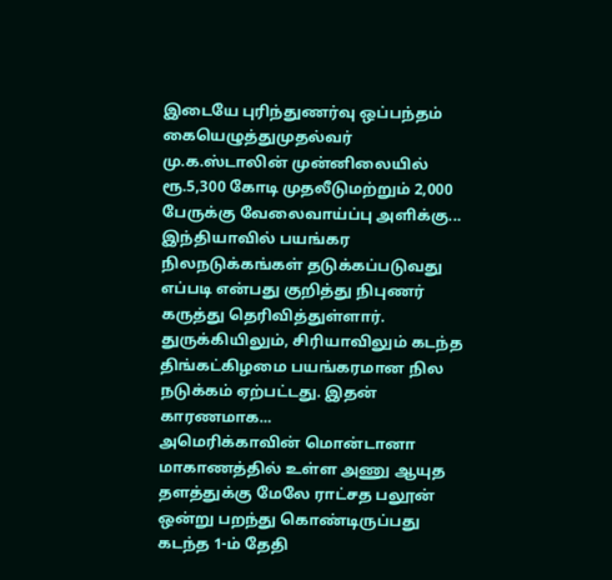இடையே புரிந்துணர்வு ஒப்பந்தம் கையெழுத்துமுதல்வர் மு.க.ஸ்டாலின் முன்னிலையில் ரூ.5,300 கோடி முதலீடுமற்றும் 2,000 பேருக்கு வேலைவாய்ப்பு அளிக்கு...
இந்தியாவில் பயங்கர நிலநடுக்கங்கள் தடுக்கப்படுவது எப்படி என்பது குறித்து நிபுணர் கருத்து தெரிவித்துள்ளார். துருக்கியிலும், சிரியாவிலும் கடந்த திங்கட்கிழமை பயங்கரமான நில நடுக்கம் ஏற்பட்டது. இதன் காரணமாக...
அமெரிக்காவின் மொன்டானா மாகாணத்தில் உள்ள அணு ஆயுத தளத்துக்கு மேலே ராட்சத பலூன் ஒன்று பறந்து கொண்டிருப்பது கடந்த 1-ம் தேதி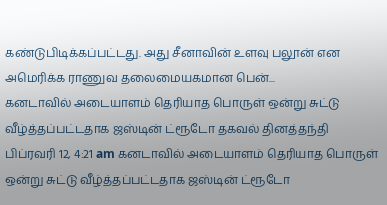கண்டுபிடிக்கப்பட்டது. அது சீனாவின் உளவு பலூன் என அமெரிக்க ராணுவ தலைமையகமான பென்...
கனடாவில் அடையாளம் தெரியாத பொருள் ஒன்று சுட்டு வீழ்த்தப்பட்டதாக ஜஸ்டின் ட்ரூடோ தகவல் தினத்தந்தி பிப்ரவரி 12, 4:21 am கனடாவில் அடையாளம் தெரியாத பொருள் ஒன்று சுட்டு வீழ்த்தப்பட்டதாக ஜஸ்டின் ட்ரூடோ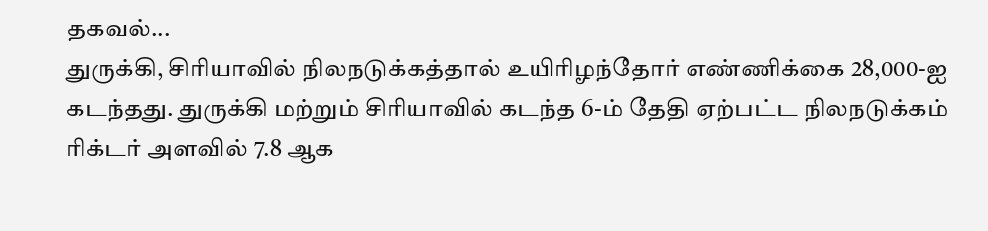தகவல்...
துருக்கி, சிரியாவில் நிலநடுக்கத்தால் உயிரிழந்தோர் எண்ணிக்கை 28,000-ஐ கடந்தது. துருக்கி மற்றும் சிரியாவில் கடந்த 6-ம் தேதி ஏற்பட்ட நிலநடுக்கம் ரிக்டர் அளவில் 7.8 ஆக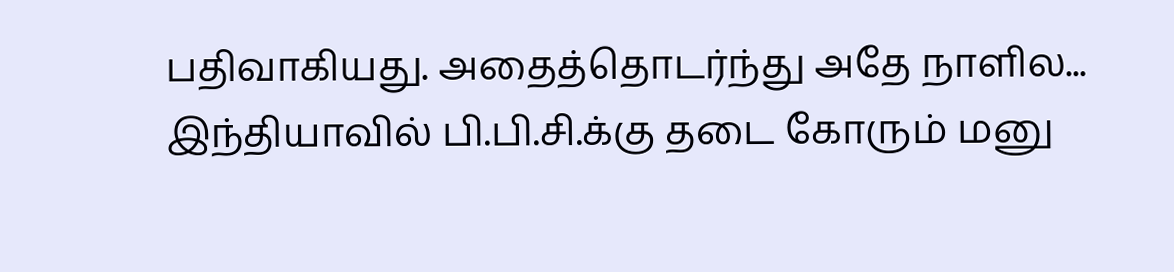பதிவாகியது. அதைத்தொடர்ந்து அதே நாளில...
இந்தியாவில் பி.பி.சி.க்கு தடை கோரும் மனு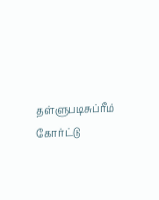தள்ளுபடிசுப்ரீம் கோர்ட்டு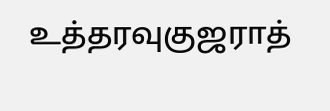உத்தரவுகுஜராத்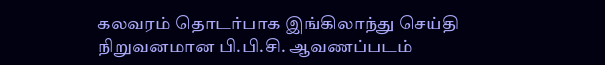கலவரம் தொடர்பாக இங்கிலாந்து செய்தி நிறுவனமான பி.பி.சி. ஆவணப்படம்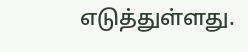எடுத்துள்ளது.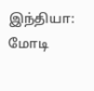இந்தியா: மோடி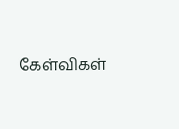கேள்விகள்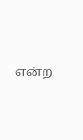என்ற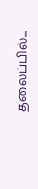தலைப்பில்...